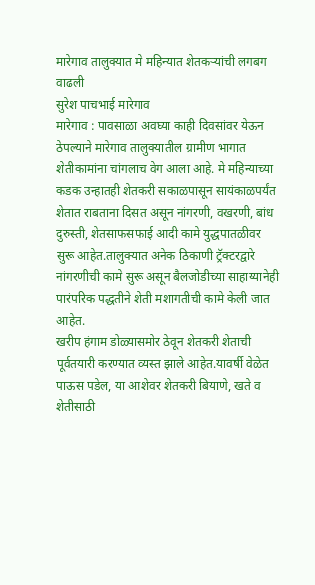मारेगाव तालुक्यात मे महिन्यात शेतकऱ्यांची लगबग वाढली
सुरेश पाचभाई मारेगाव
मारेगाव : पावसाळा अवघ्या काही दिवसांवर येऊन ठेपल्याने मारेगाव तालुक्यातील ग्रामीण भागात शेतीकामांना चांगलाच वेग आला आहे. मे महिन्याच्या कडक उन्हातही शेतकरी सकाळपासून सायंकाळपर्यंत शेतात राबताना दिसत असून नांगरणी, वखरणी, बांध दुरुस्ती, शेतसाफसफाई आदी कामे युद्धपातळीवर सुरू आहेत.तालुक्यात अनेक ठिकाणी ट्रॅक्टरद्वारे नांगरणीची कामे सुरू असून बैलजोडीच्या साहाय्यानेही पारंपरिक पद्धतीने शेती मशागतीची कामे केली जात आहेत.
खरीप हंगाम डोळ्यासमोर ठेवून शेतकरी शेताची पूर्वतयारी करण्यात व्यस्त झाले आहेत.यावर्षी वेळेत पाऊस पडेल, या आशेवर शेतकरी बियाणे, खते व शेतीसाठी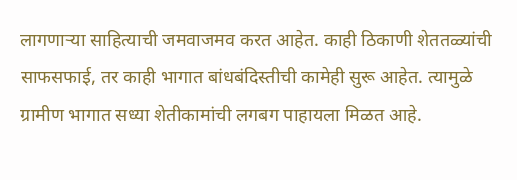लागणाऱ्या साहित्याची जमवाजमव करत आहेत. काही ठिकाणी शेततळ्यांची साफसफाई, तर काही भागात बांधबंदिस्तीची कामेही सुरू आहेत. त्यामुळे ग्रामीण भागात सध्या शेतीकामांची लगबग पाहायला मिळत आहे.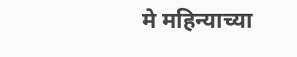मे महिन्याच्या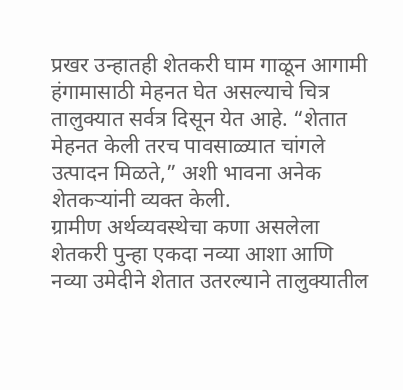प्रखर उन्हातही शेतकरी घाम गाळून आगामी हंगामासाठी मेहनत घेत असल्याचे चित्र तालुक्यात सर्वत्र दिसून येत आहे. “शेतात मेहनत केली तरच पावसाळ्यात चांगले उत्पादन मिळते,” अशी भावना अनेक शेतकऱ्यांनी व्यक्त केली.
ग्रामीण अर्थव्यवस्थेचा कणा असलेला शेतकरी पुन्हा एकदा नव्या आशा आणि नव्या उमेदीने शेतात उतरल्याने तालुक्यातील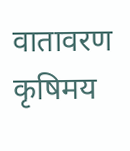वातावरण कृषिमय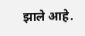झाले आहे.